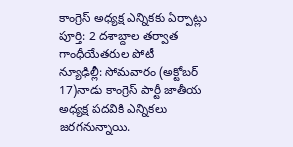కాంగ్రెస్ అధ్యక్ష ఎన్నికకు ఏర్పాట్లు పూర్తి: 2 దశాబ్దాల తర్వాత గాంధీయేతరుల పోటీ
న్యూఢిల్లీ: సోమవారం (అక్టోబర్ 17)నాడు కాంగ్రెస్ పార్టీ జాతీయ అధ్యక్ష పదవికి ఎన్నికలు జరగనున్నాయి.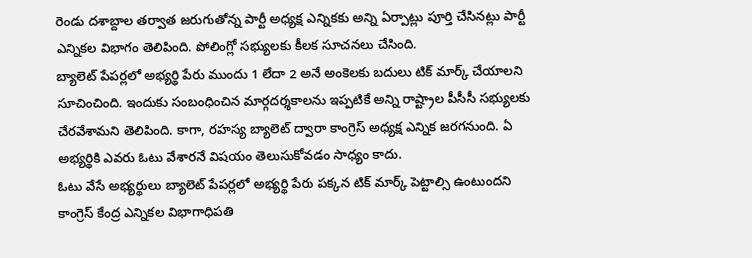రెండు దశాబ్దాల తర్వాత జరుగుతోన్న పార్టీ అధ్యక్ష ఎన్నికకు అన్ని ఏర్పాట్లు పూర్తి చేసినట్లు పార్టీ ఎన్నికల విభాగం తెలిపింది. పోలింగ్లో సభ్యులకు కీలక సూచనలు చేసింది.
బ్యాలెట్ పేపర్లలో అభ్యర్థి పేరు ముందు 1 లేదా 2 అనే అంకెలకు బదులు టిక్ మార్క్ చేయాలని సూచించింది. ఇందుకు సంబంధించిన మార్గదర్శకాలను ఇప్పటికే అన్ని రాష్ట్రాల పీసీసీ సభ్యులకు చేరవేశామని తెలిపింది. కాగా, రహస్య బ్యాలెట్ ద్వారా కాంగ్రెస్ అధ్యక్ష ఎన్నిక జరగనుంది. ఏ అభ్యర్థికి ఎవరు ఓటు వేశారనే విషయం తెలుసుకోవడం సాధ్యం కాదు.
ఓటు వేసే అభ్యర్థులు బ్యాలెట్ పేపర్లలో అభ్యర్థి పేరు పక్కన టిక్ మార్క్ పెట్టాల్సి ఉంటుందని కాంగ్రెస్ కేంద్ర ఎన్నికల విభాగాధిపతి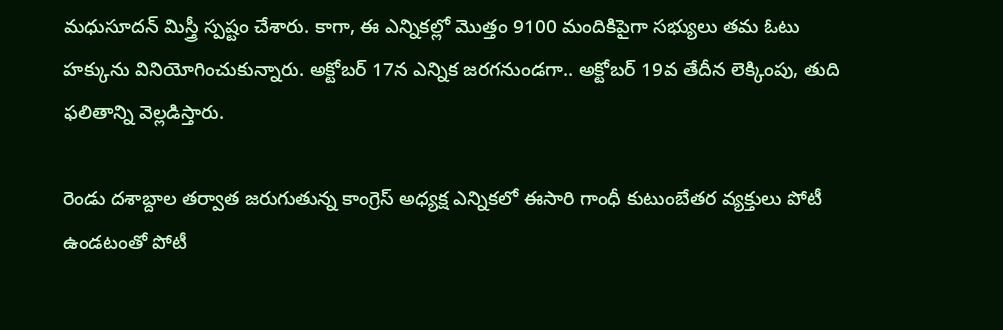మధుసూదన్ మిస్త్రీ స్పష్టం చేశారు. కాగా, ఈ ఎన్నికల్లో మొత్తం 9100 మందికిపైగా సభ్యులు తమ ఓటు హక్కును వినియోగించుకున్నారు. అక్టోబర్ 17న ఎన్నిక జరగనుండగా.. అక్టోబర్ 19వ తేదీన లెక్కింపు, తుది ఫలితాన్ని వెల్లడిస్తారు.

రెండు దశాబ్దాల తర్వాత జరుగుతున్న కాంగ్రెస్ అధ్యక్ష ఎన్నికలో ఈసారి గాంధీ కుటుంబేతర వ్యక్తులు పోటీ ఉండటంతో పోటీ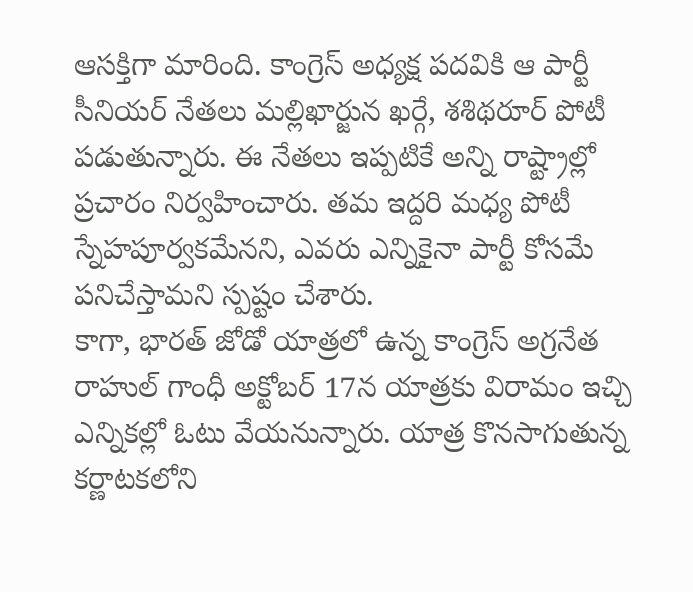ఆసక్తిగా మారింది. కాంగ్రెస్ అధ్యక్ష పదవికి ఆ పార్టీ సీనియర్ నేతలు మల్లిఖార్జున ఖర్గే, శశిథరూర్ పోటీ పడుతున్నారు. ఈ నేతలు ఇప్పటికే అన్ని రాష్ట్రాల్లో ప్రచారం నిర్వహించారు. తమ ఇద్దరి మధ్య పోటీ స్నేహపూర్వకమేనని, ఎవరు ఎన్నికైనా పార్టీ కోసమే పనిచేస్తామని స్పష్టం చేశారు.
కాగా, భారత్ జోడో యాత్రలో ఉన్న కాంగ్రెస్ అగ్రనేత రాహుల్ గాంధీ అక్టోబర్ 17న యాత్రకు విరామం ఇచ్చి ఎన్నికల్లో ఓటు వేయనున్నారు. యాత్ర కొనసాగుతున్న కర్ణాటకలోని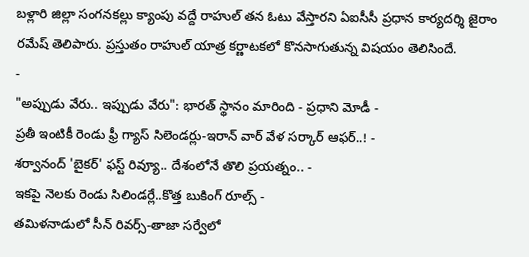బళ్లారి జిల్లా సంగనకల్లు క్యాంపు వద్దే రాహుల్ తన ఓటు వేస్తారని ఏఐసీసీ ప్రధాన కార్యదర్శి జైరాం రమేష్ తెలిపారు. ప్రస్తుతం రాహుల్ యాత్ర కర్ణాటకలో కొనసాగుతున్న విషయం తెలిసిందే.
-
"అప్పుడు వేరు.. ఇప్పుడు వేరు": భారత్ స్థానం మారింది - ప్రధాని మోడీ -
ప్రతీ ఇంటికీ రెండు ఫ్రీ గ్యాస్ సిలెండర్లు-ఇరాన్ వార్ వేళ సర్కార్ ఆఫర్..! -
శర్వానంద్ 'బైకర్' ఫస్ట్ రివ్యూ.. దేశంలోనే తొలి ప్రయత్నం.. -
ఇకపై నెలకు రెండు సిలిండర్లే..కొత్త బుకింగ్ రూల్స్ -
తమిళనాడులో సీన్ రివర్స్-తాజా సర్వేలో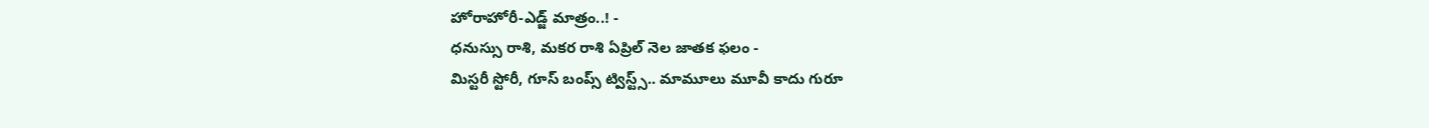హోరాహోరీ-ఎడ్జ్ మాత్రం..! -
ధనుస్సు రాశి, మకర రాశి ఏప్రిల్ నెల జాతక ఫలం -
మిస్టరీ స్టోరీ, గూస్ బంప్స్ ట్విస్ట్స్.. మామూలు మూవీ కాదు గురూ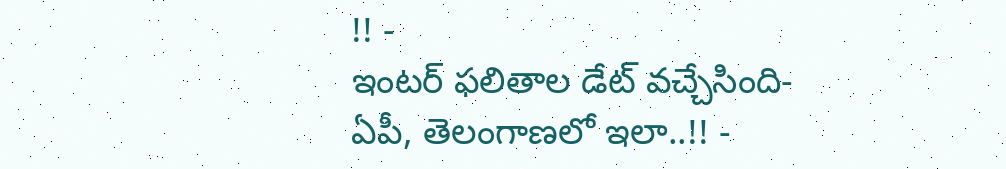!! -
ఇంటర్ ఫలితాల డేట్ వచ్చేసింది- ఏపీ, తెలంగాణలో ఇలా..!! -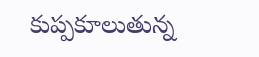కుప్పకూలుతున్న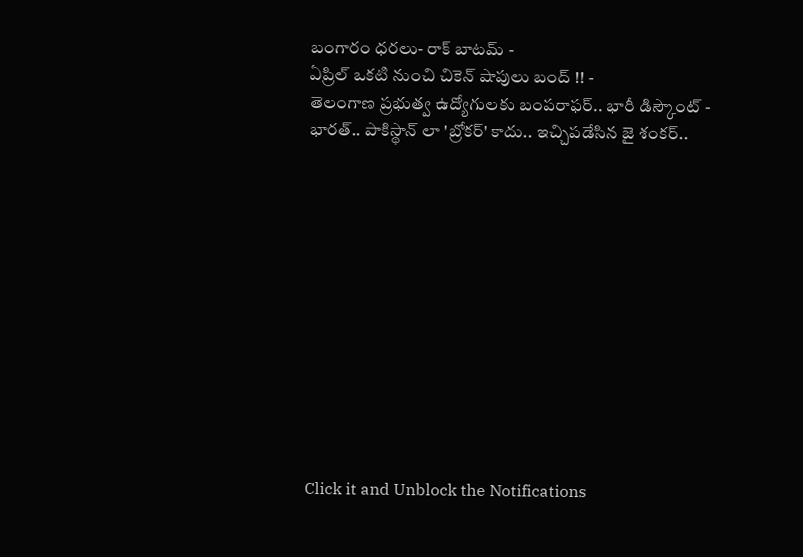బంగారం ధరలు- రాక్ బాటమ్ -
ఏప్రిల్ ఒకటి నుంచి చికెన్ షాపులు బంద్ !! -
తెలంగాణ ప్రభుత్వ ఉద్యోగులకు బంపరాఫర్.. భారీ డిస్కౌంట్ -
భారత్.. పాకిస్థాన్ లా 'బ్రోకర్' కాదు.. ఇచ్చిపడేసిన జై శంకర్..












Click it and Unblock the Notifications